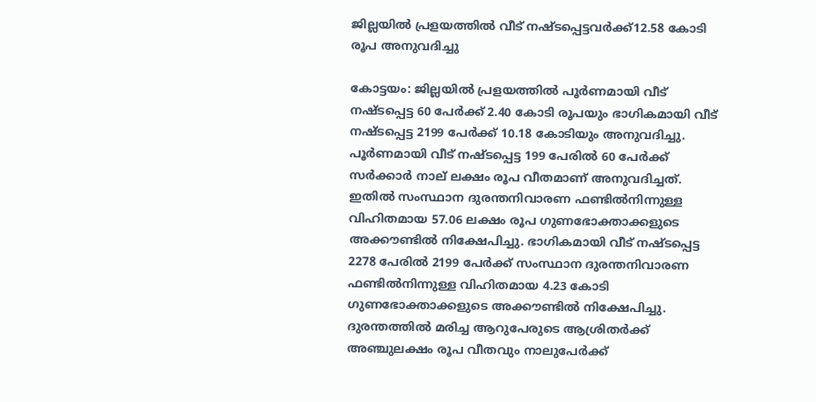ജില്ലയിൽ പ്രളയത്തിൽ വീട് നഷ്ടപ്പെട്ടവർക്ക്12.58 കോടി രൂപ അനുവദിച്ചു

കോട്ടയം: ജില്ലയിൽ പ്രളയത്തിൽ പൂർണമായി വീട് നഷ്ടപ്പെട്ട 60 പേർക്ക് 2.40 കോടി രൂപയും ഭാഗികമായി വീട് നഷ്ടപ്പെട്ട 2199 പേർക്ക് 10.18 കോടിയും അനുവദിച്ചു. പൂർണമായി വീട് നഷ്ടപ്പെട്ട 199 പേരിൽ 60 പേർക്ക് സർക്കാർ നാല് ലക്ഷം രൂപ വീതമാണ് അനുവദിച്ചത്. ഇതിൽ സംസ്ഥാന ദുരന്തനിവാരണ ഫണ്ടിൽനിന്നുള്ള വിഹിതമായ 57.06 ലക്ഷം രൂപ ഗുണഭോക്താക്കളുടെ അക്കൗണ്ടിൽ നിക്ഷേപിച്ചു. ഭാഗികമായി വീട് നഷ്ടപ്പെട്ട 2278 പേരിൽ 2199 പേർക്ക് സംസ്ഥാന ദുരന്തനിവാരണ ഫണ്ടിൽനിന്നുള്ള വിഹിതമായ 4.23 കോടി ഗുണഭോക്താക്കളുടെ അക്കൗണ്ടിൽ നിക്ഷേപിച്ചു. ദുരന്തത്തിൽ മരിച്ച ആറുപേരുടെ ആശ്രിതർക്ക് അഞ്ചുലക്ഷം രൂപ വീതവും നാലുപേർക്ക്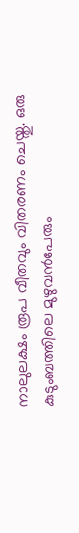നാലുലക്ഷം രൂപ വീതവും വിതരണം ചെയ്തു. ഒരു കുടുംബത്തിലെ മുഴുവൻപേരും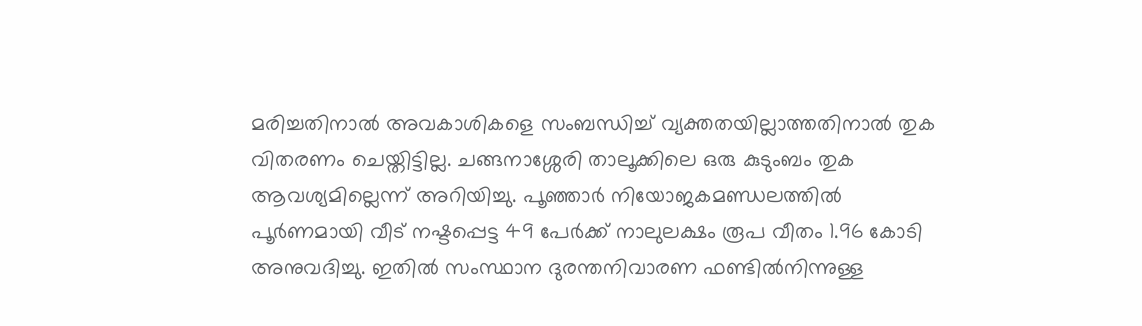മരിച്ചതിനാൽ അവകാശികളെ സംബന്ധിച്ച് വ്യക്തതയില്ലാത്തതിനാൽ തുക വിതരണം ചെയ്തിട്ടില്ല. ചങ്ങനാശ്ശേരി താലൂക്കിലെ ഒരു കുടുംബം തുക ആവശ്യമില്ലെന്ന് അറിയിച്ചു. പൂഞ്ഞാർ നിയോജകമണ്ഡലത്തിൽ പൂർണമായി വീട് നഷ്ടപ്പെട്ട 49 പേർക്ക് നാലുലക്ഷം രൂപ വീതം 1.96 കോടി അനുവദിച്ചു. ഇതിൽ സംസ്ഥാന ദുരന്തനിവാരണ ഫണ്ടിൽനിന്നുള്ള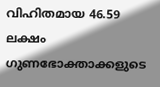വിഹിതമായ 46.59 ലക്ഷം ഗുണഭോക്താക്കളുടെ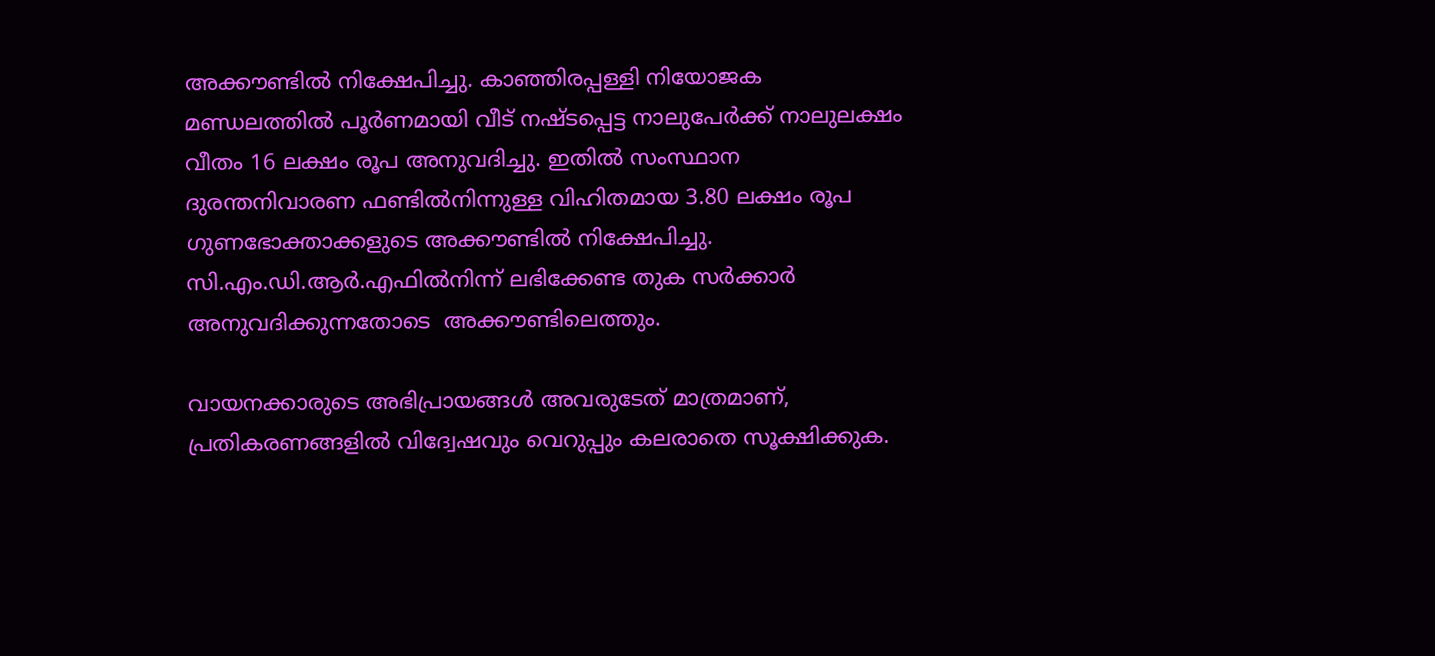അക്കൗണ്ടിൽ നിക്ഷേപിച്ചു. കാഞ്ഞിരപ്പള്ളി നിയോജക മണ്ഡലത്തിൽ പൂർണമായി വീട് നഷ്ടപ്പെട്ട നാലുപേർക്ക് നാലുലക്ഷം വീതം 16 ലക്ഷം രൂപ അനുവദിച്ചു. ഇതിൽ സംസ്ഥാന ദുരന്തനിവാരണ ഫണ്ടിൽനിന്നുള്ള വിഹിതമായ 3.80 ലക്ഷം രൂപ ഗുണഭോക്താക്കളുടെ അക്കൗണ്ടിൽ നിക്ഷേപിച്ചു. സി.എം.ഡി.ആർ.എഫിൽനിന്ന് ലഭിക്കേണ്ട തുക സർക്കാർ അനുവദിക്കുന്നതോടെ  അക്കൗണ്ടിലെത്തും.

വായനക്കാരുടെ അഭിപ്രായങ്ങള്‍ അവരുടേത് മാത്രമാണ്, പ്രതികരണങ്ങളിൽ വിദ്വേഷവും വെറുപ്പും കലരാതെ സൂക്ഷിക്കുക.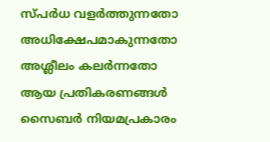സ്പർധ വളർത്തുന്നതോ അധിക്ഷേപമാകുന്നതോ അശ്ലീലം കലർന്നതോ ആയ പ്രതികരണങ്ങൾ സൈബർ നിയമപ്രകാരം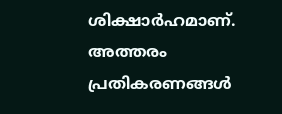ശിക്ഷാർഹമാണ്. അത്തരം പ്രതികരണങ്ങൾ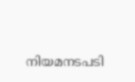നിയമനടപടി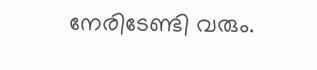നേരിടേണ്ടി വരും.